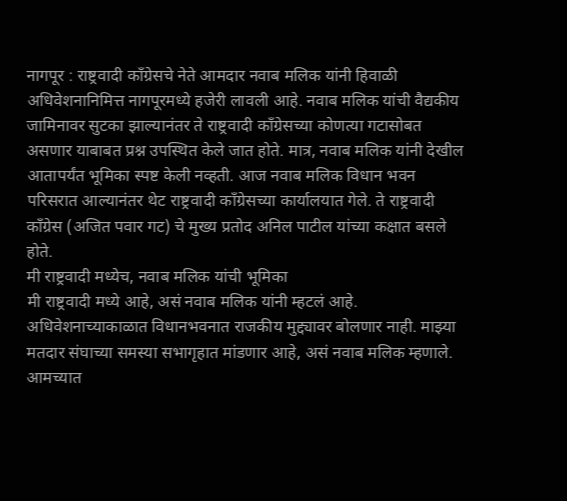नागपूर : राष्ट्रवादी काँग्रेसचे नेते आमदार नवाब मलिक यांनी हिवाळी अधिवेशनानिमित्त नागपूरमध्ये हजेरी लावली आहे. नवाब मलिक यांची वैद्यकीय जामिनावर सुटका झाल्यानंतर ते राष्ट्रवादी काँग्रेसच्या कोणत्या गटासोबत असणार याबाबत प्रश्न उपस्थित केले जात होते. मात्र, नवाब मलिक यांनी देखील आतापर्यंत भूमिका स्पष्ट केली नव्हती. आज नवाब मलिक विधान भवन परिसरात आल्यानंतर थेट राष्ट्रवादी काँग्रेसच्या कार्यालयात गेले. ते राष्ट्रवादी काँग्रेस (अजित पवार गट) चे मुख्य प्रतोद अनिल पाटील यांच्या कक्षात बसले होते.
मी राष्ट्रवादी मध्येच, नवाब मलिक यांची भूमिका
मी राष्ट्रवादी मध्ये आहे, असं नवाब मलिक यांनी म्हटलं आहे. अधिवेशनाच्याकाळात विधानभवनात राजकीय मुद्द्यावर बोलणार नाही. माझ्या मतदार संघाच्या समस्या सभागृहात मांडणार आहे, असं नवाब मलिक म्हणाले. आमच्यात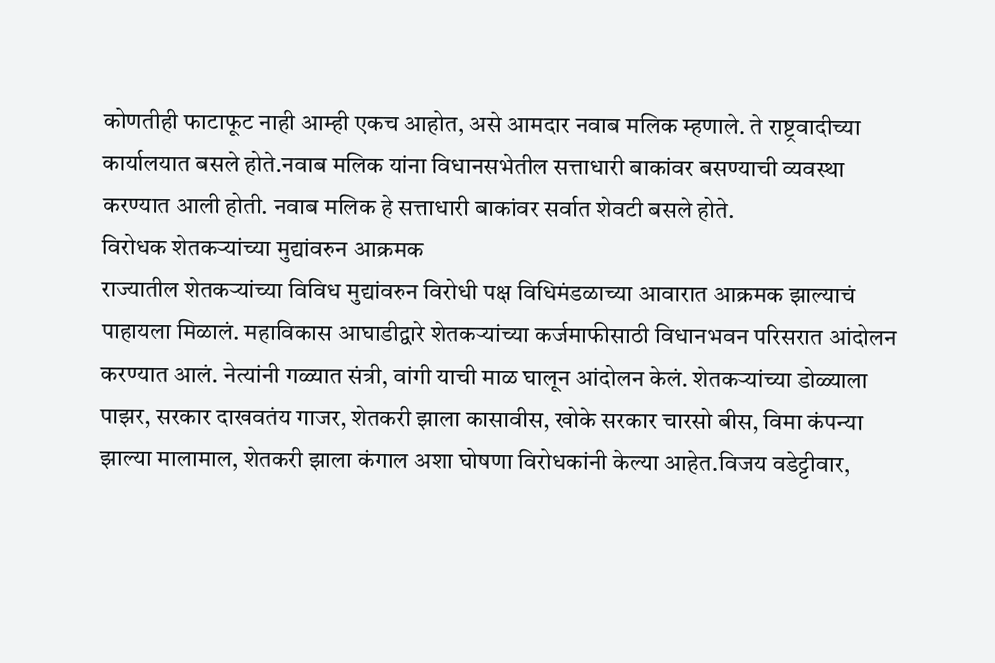कोणतीही फाटाफूट नाही आम्ही एकच आहोत, असे आमदार नवाब मलिक म्हणाले. ते राष्ट्रवादीच्या कार्यालयात बसले होते.नवाब मलिक यांना विधानसभेतील सत्ताधारी बाकांवर बसण्याची व्यवस्था करण्यात आली होती. नवाब मलिक हे सत्ताधारी बाकांवर सर्वात शेवटी बसले होते.
विरोधक शेतकऱ्यांच्या मुद्यांवरुन आक्रमक
राज्यातील शेतकऱ्यांच्या विविध मुद्यांवरुन विरोधी पक्ष विधिमंडळाच्या आवारात आक्रमक झाल्याचं पाहायला मिळालं. महाविकास आघाडीद्वारे शेतकऱ्यांच्या कर्जमाफीसाठी विधानभवन परिसरात आंदोलन करण्यात आलं. नेत्यांनी गळ्यात संत्री, वांगी याची माळ घालून आंदोलन केलं. शेतकऱ्यांच्या डोळ्याला पाझर, सरकार दाखवतंय गाजर, शेतकरी झाला कासावीस, खोके सरकार चारसो बीस, विमा कंपन्या झाल्या मालामाल, शेतकरी झाला कंगाल अशा घोषणा विरोधकांनी केल्या आहेत.विजय वडेट्टीवार,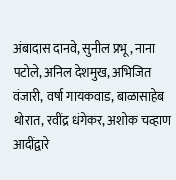अंबादास दानवे, सुनील प्रभू , नाना पटोले, अनिल देशमुख, अभिजित वंजारी, वर्षा गायकवाड, बाळासाहेब थोरात, रवींद्र धंगेकर, अशोक चव्हाण आदींद्वारे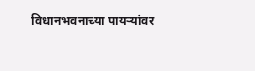विधानभवनाच्या पायऱ्यांवर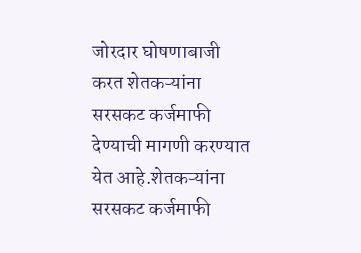जोरदार घोषणाबाजी करत शेतकऱ्यांना सरसकट कर्जमाफी देण्याची मागणी करण्यात येत आहे.शेतकऱ्यांना सरसकट कर्जमाफी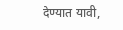देण्यात यावी,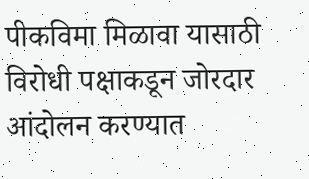पीकविमा मिळावा यासाठी विरोधी पक्षाकडून जोरदार आंदोलन करण्यात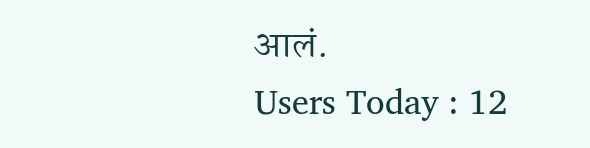आलं.
Users Today : 12